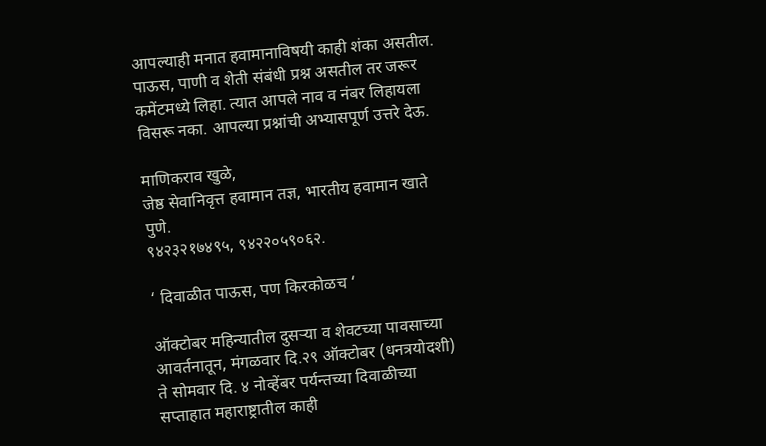आपल्याही मनात हवामानाविषयी काही शंका असतील. पाऊस, पाणी व शेती संबंधी प्रश्न असतील तर जरूर कमेंटमध्ये लिहा. त्यात आपले नाव व नंबर लिहायला विसरू नका. आपल्या प्रश्नांची अभ्यासपूर्ण उत्तरे देऊ.

माणिकराव खुळे,
जेष्ठ सेवानिवृत्त हवामान तज्ञ, भारतीय हवामान खाते पुणे.
९४२३२१७४९५, ९४२२०५९०६२.

‘ दिवाळीत पाऊस, पण किरकोळच ‘

ऑक्टोबर महिन्यातील दुसऱ्या व शेवटच्या पावसाच्या आवर्तनातून, मंगळवार दि.२९ ऑक्टोबर (धनत्रयोदशी) ते सोमवार दि. ४ नोव्हेंबर पर्यन्तच्या दिवाळीच्या सप्ताहात महाराष्ट्रातील काही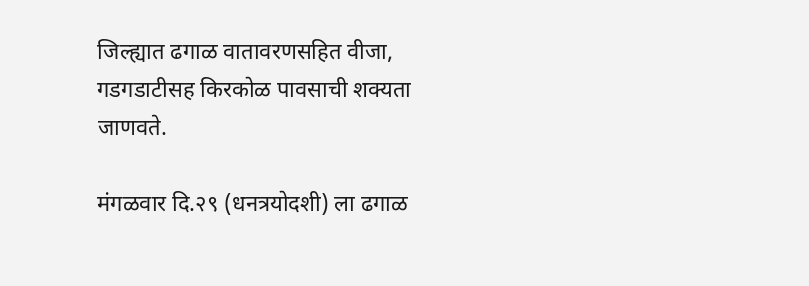जिल्ह्यात ढगाळ वातावरणसहित वीजा, गडगडाटीसह किरकोळ पावसाची शक्यता जाणवते.

मंगळवार दि.२९ (धनत्रयोदशी) ला ढगाळ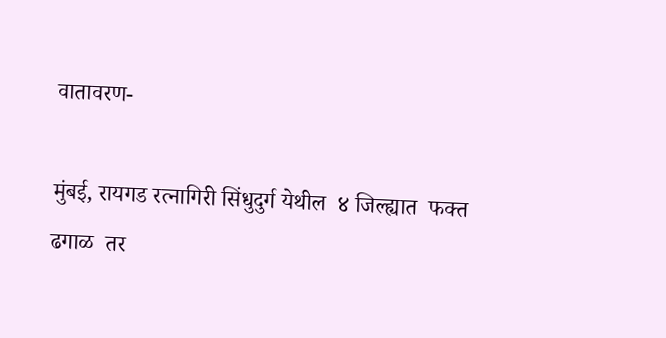वातावरण-

मुंबई, रायगड रत्नागिरी सिंधुदुर्ग येथील  ४ जिल्ह्यात  फक्त ढगाळ  तर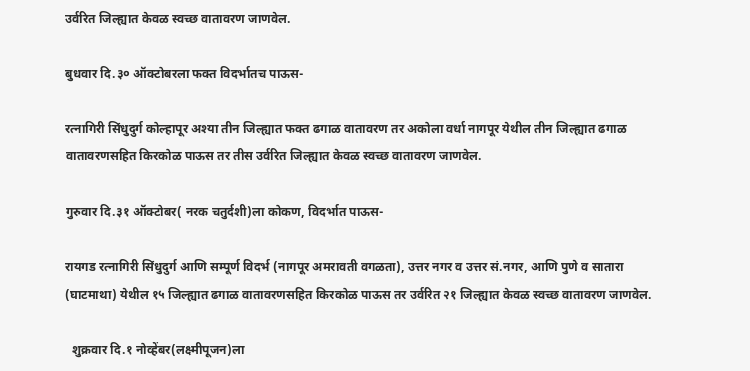उर्वरित जिल्ह्यात केवळ स्वच्छ वातावरण जाणवेल.

बुधवार दि.३० ऑक्टोबरला फक्त विदर्भातच पाऊस-

रत्नागिरी सिंधुदुर्ग कोल्हापूर अश्या तीन जिल्ह्यात फक्त ढगाळ वातावरण तर अकोला वर्धा नागपूर येथील तीन जिल्ह्यात ढगाळ वातावरणसहित किरकोळ पाऊस तर तीस उर्वरित जिल्ह्यात केवळ स्वच्छ वातावरण जाणवेल.

गुरुवार दि.३१ ऑक्टोबर( नरक चतुर्दशी)ला कोकण, विदर्भात पाऊस-

रायगड रत्नागिरी सिंधुदुर्ग आणि सम्पूर्ण विदर्भ (नागपूर अमरावती वगळता), उत्तर नगर व उत्तर सं.नगर, आणि पुणे व सातारा (घाटमाथा) येथील १५ जिल्ह्यात ढगाळ वातावरणसहित किरकोळ पाऊस तर उर्वरित २१ जिल्ह्यात केवळ स्वच्छ वातावरण जाणवेल.

  शुक्रवार दि.१ नोव्हेंबर(लक्ष्मीपूजन)ला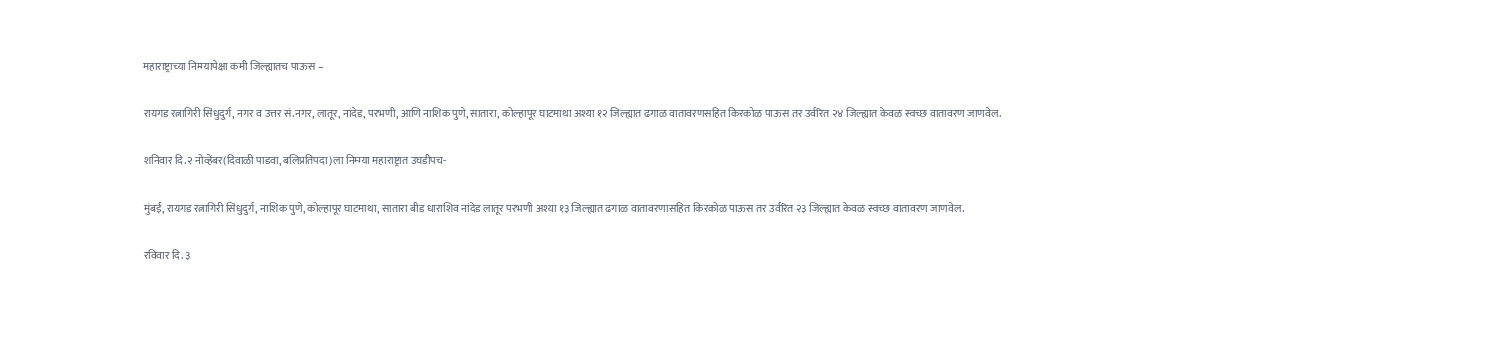महाराष्ट्राच्या निम्म्यापेक्षा कमी जिल्ह्यातच पाऊस –

रायगड रत्नागिरी सिंधुदुर्ग, नगर व उत्तर सं.नगर, लातूर, नांदेड, परभणी, आणि नाशिक पुणे, सातारा, कोल्हापूर घाटमाथा अश्या १२ जिल्ह्यात ढगाळ वातावरणसहित किरकोळ पाऊस तर उर्वरित २४ जिल्ह्यात केवळ स्वच्छ वातावरण जाणवेल.

शनिवार दि.२ नोव्हेंबर(दिवाळी पाडवा, बलिप्रतिपदा)ला निम्म्या महाराष्ट्रात उघडीपच-

मुंबई, रायगड रत्नागिरी सिंधुदुर्ग, नाशिक पुणे, कोल्हापूर घाटमाथा, सातारा बीड धाराशिव नांदेड लातूर परभणी अश्या १३ जिल्ह्यात ढगाळ वातावरणासहित किरकोळ पाऊस तर उर्वरित २३ जिल्ह्यात केवळ स्वच्छ वातावरण जाणवेल.

रविवार दि. ३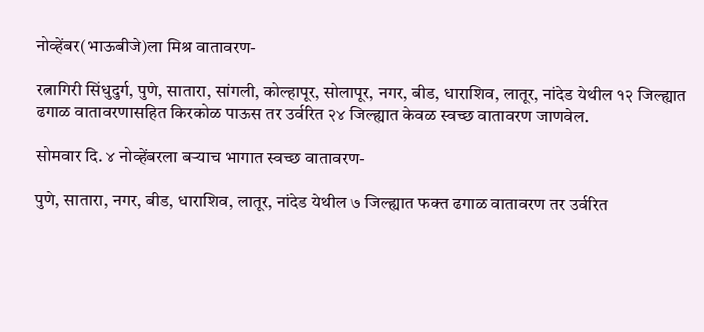नोव्हेंबर(भाऊबीजे)ला मिश्र वातावरण-

रत्नागिरी सिंधुदुर्ग, पुणे, सातारा, सांगली, कोल्हापूर, सोलापूर, नगर, बीड, धाराशिव, लातूर, नांदेड येथील १२ जिल्ह्यात ढगाळ वातावरणासहित किरकोळ पाऊस तर उर्वरित २४ जिल्ह्यात केवळ स्वच्छ वातावरण जाणवेल.

सोमवार दि. ४ नोव्हेंबरला बऱ्याच भागात स्वच्छ वातावरण-

पुणे, सातारा, नगर, बीड, धाराशिव, लातूर, नांदेड येथील ७ जिल्ह्यात फक्त ढगाळ वातावरण तर उर्वरित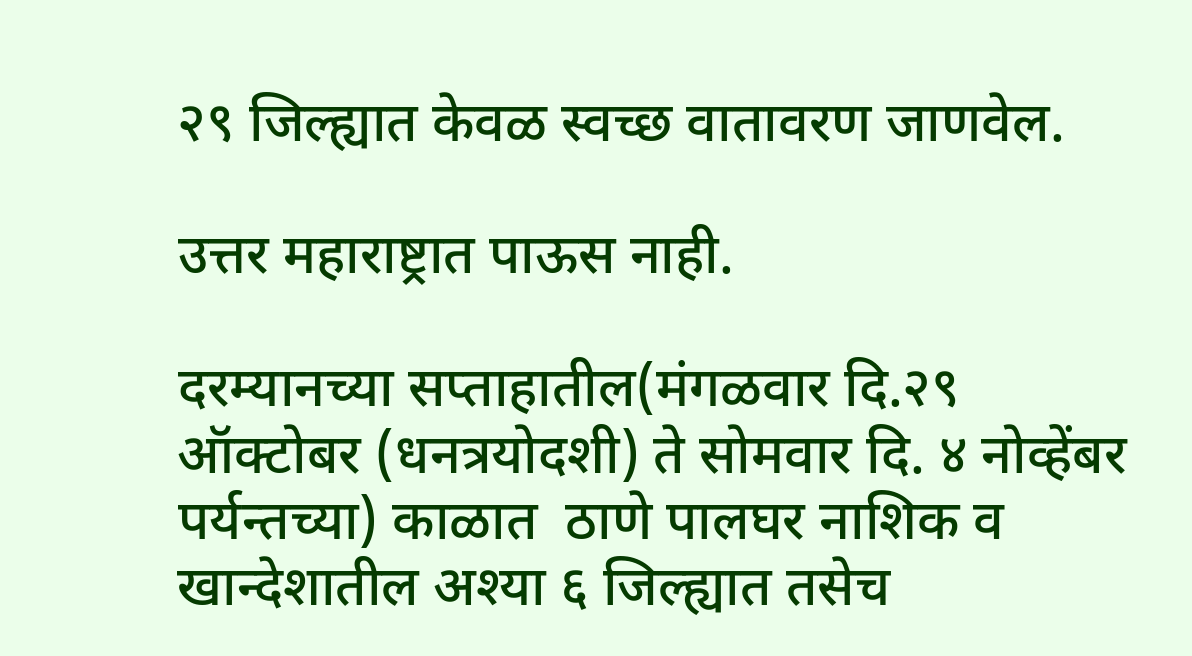२९ जिल्ह्यात केवळ स्वच्छ वातावरण जाणवेल.

उत्तर महाराष्ट्रात पाऊस नाही.

दरम्यानच्या सप्ताहातील(मंगळवार दि.२९ ऑक्टोबर (धनत्रयोदशी) ते सोमवार दि. ४ नोव्हेंबर पर्यन्तच्या) काळात  ठाणे पालघर नाशिक व खान्देशातील अश्या ६ जिल्ह्यात तसेच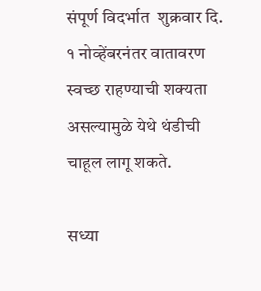संपूर्ण विदर्भात  शुक्रवार दि. १ नोव्हेंबरनंतर वातावरण स्वच्छ राहण्याची शक्यता असल्यामुळे येथे थंडीची चाहूल लागू शकते.

सध्या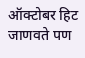ऑक्टोबर हिट जाणवते पण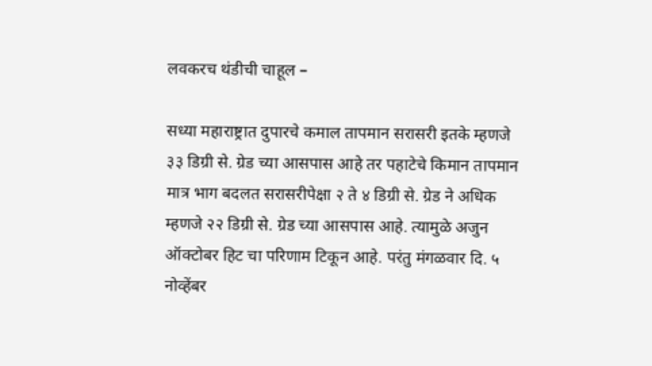लवकरच थंडीची चाहूल –

सध्या महाराष्ट्रात दुपारचे कमाल तापमान सरासरी इतके म्हणजे ३३ डिग्री से. ग्रेड च्या आसपास आहे तर पहाटेचे किमान तापमान मात्र भाग बदलत सरासरीपेक्षा २ ते ४ डिग्री से. ग्रेड ने अधिक म्हणजे २२ डिग्री से. ग्रेड च्या आसपास आहे. त्यामुळे अजुन ऑक्टोबर हिट चा परिणाम टिकून आहे. परंतु मंगळवार दि. ५ नोव्हेंबर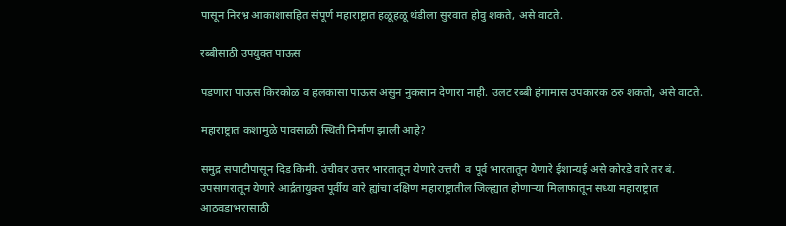पासून निरभ्र आकाशासहित संपूर्ण महाराष्ट्रात हळूहळू थंडीला सुरवात होवु शकते, असे वाटते.

रब्बीसाठी उपयुक्त पाऊस

पडणारा पाऊस किरकोळ व हलकासा पाऊस असुन नुकसान देणारा नाही. उलट रब्बी हंगामास उपकारक ठरु शकतो, असे वाटते.

महाराष्ट्रात कशामुळे पावसाळी स्थिती निर्माण झाली आहे?

समुद्र सपाटीपासून दिड किमी. उंचीवर उत्तर भारतातून येणारे उत्तरी  व पूर्व भारतातून येणारे ईशान्यई असे कोरडे वारे तर बं. उपसागरातून येणारे आर्द्रतायुक्त पूर्वीय वारे ह्यांचा दक्षिण महाराष्ट्रातील जिल्ह्यात होणाऱ्या मिलाफातून सध्या महाराष्ट्रात आठवडाभरासाठी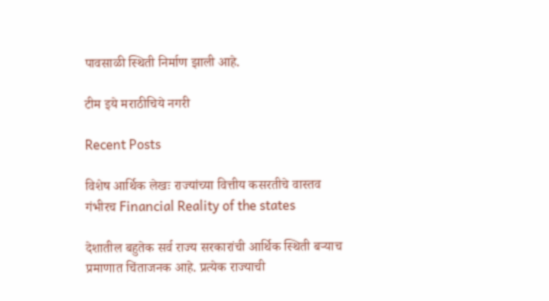पावसाळी स्थिती निर्माण झाली आहे.

टीम इये मराठीचिये नगरी

Recent Posts

विशेष आर्थिक लेखः राज्यांच्या वित्तीय कसरतीचे वास्तव गंभीरच Financial Reality of the states

देशातील बहुतेक सर्व राज्य सरकारांची आर्थिक स्थिती बऱ्याच प्रमाणात चिंताजनक आहे. प्रत्येक राज्याची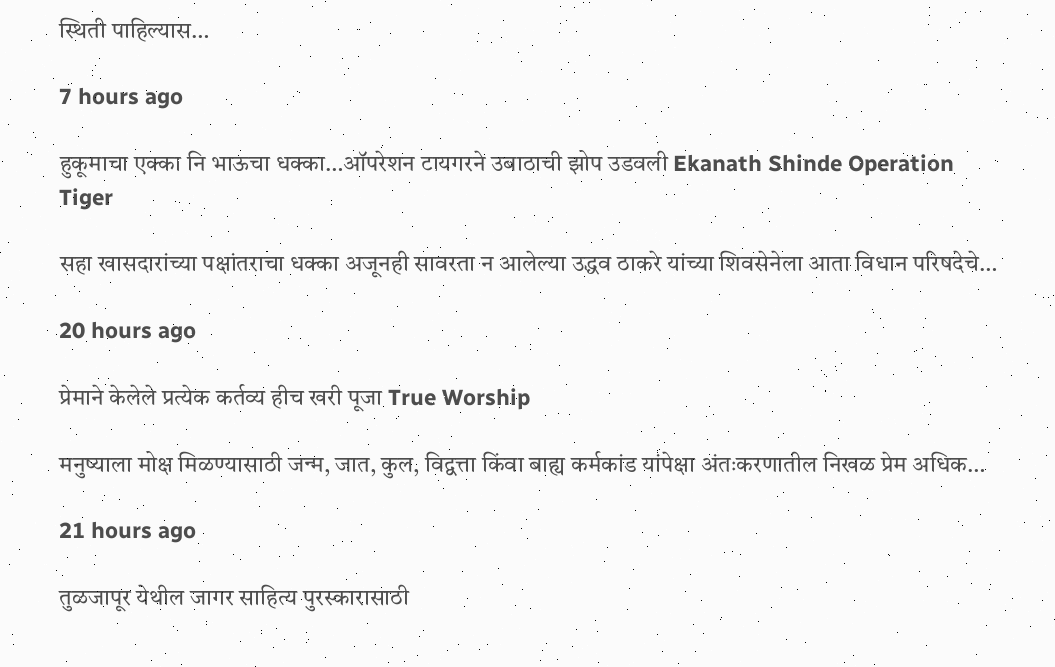स्थिती पाहिल्यास…

7 hours ago

हुकूमाचा एक्का नि भाऊचा धक्का…ऑपरेशन टायगरने उबाठाची झोप उडवली Ekanath Shinde Operation Tiger

सहा खासदारांच्या पक्षांतराचा धक्का अजूनही सावरता न आलेल्या उद्धव ठाकरे यांच्या शिवसेनेला आता विधान परिषदेचे…

20 hours ago

प्रेमाने केलेले प्रत्येक कर्तव्य हीच खरी पूजा True Worship

मनुष्याला मोक्ष मिळण्यासाठी जन्म, जात, कुल, विद्वत्ता किंवा बाह्य कर्मकांड यांपेक्षा अंतःकरणातील निखळ प्रेम अधिक…

21 hours ago

तुळजापूर येथील जागर साहित्य पुरस्कारासाठी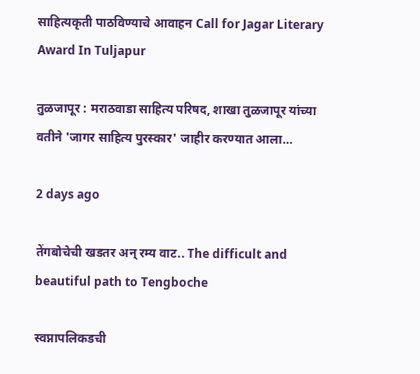साहित्यकृती पाठविण्याचे आवाहन Call for Jagar Literary Award In Tuljapur

तुळजापूर : मराठवाडा साहित्य परिषद, शाखा तुळजापूर यांच्या वतीने 'जागर साहित्य पुरस्कार' जाहीर करण्यात आला…

2 days ago

तेंगबोचेची खडतर अन् रम्य वाट.. The difficult and beautiful path to Tengboche

स्वप्नापलिकडची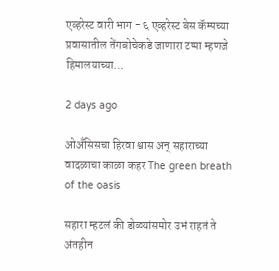एव्हरेस्ट वारी भाग - ६ एव्हरेस्ट बेस कॅम्पच्या प्रवासातील तेंगबोचेकडे जाणारा टप्पा म्हणजे हिमालयाच्या…

2 days ago

ओअँसिसचा हिरवा श्वास अन् सहाराच्या वादळाचा काळा कहर The green breath of the oasis

सहारा म्हटलं की डोळ्यांसमोर उभं राहतं ते अंतहीन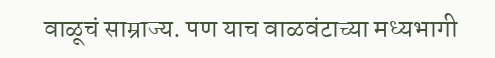वाळूचं साम्राज्य. पण याच वाळवंटाच्या मध्यभागी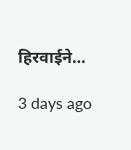हिरवाईने…

3 days ago